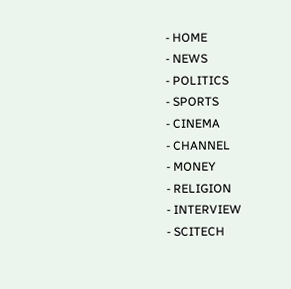- HOME
- NEWS
- POLITICS
- SPORTS
- CINEMA
- CHANNEL
- MONEY
- RELIGION
- INTERVIEW
- SCITECH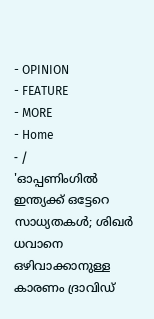- OPINION
- FEATURE
- MORE
- Home
- /
'ഓപ്പണിംഗിൽ ഇന്ത്യക്ക് ഒട്ടേറെ സാധ്യതകൾ; ശിഖർ ധവാനെ ഒഴിവാക്കാനുള്ള കാരണം ദ്രാവിഡ്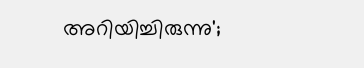അറിയിച്ചിരുന്നു';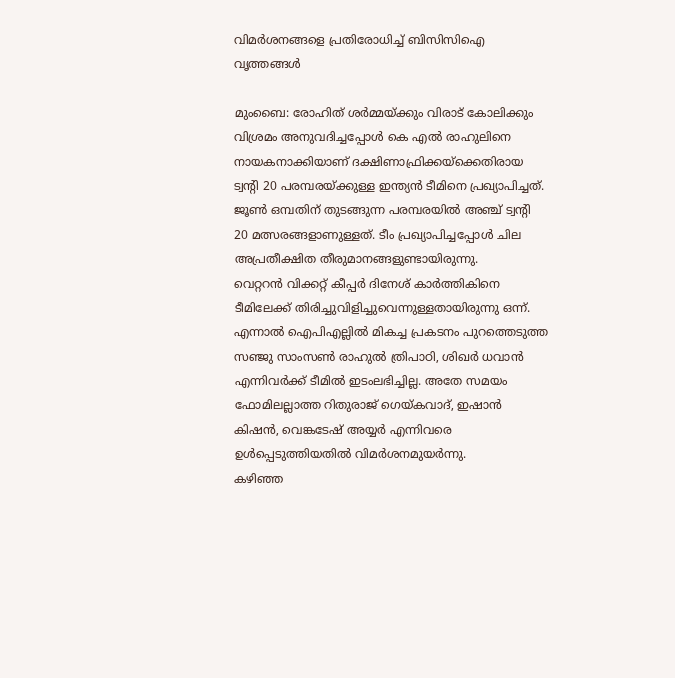വിമർശനങ്ങളെ പ്രതിരോധിച്ച് ബിസിസിഐ വൃത്തങ്ങൾ

മുംബൈ: രോഹിത് ശർമ്മയ്ക്കും വിരാട് കോലിക്കും വിശ്രമം അനുവദിച്ചപ്പോൾ കെ എൽ രാഹുലിനെ നായകനാക്കിയാണ് ദക്ഷിണാഫ്രിക്കയ്ക്കെതിരായ ട്വന്റി 20 പരമ്പരയ്ക്കുള്ള ഇന്ത്യൻ ടീമിനെ പ്രഖ്യാപിച്ചത്. ജൂൺ ഒമ്പതിന് തുടങ്ങുന്ന പരമ്പരയിൽ അഞ്ച് ട്വന്റി 20 മത്സരങ്ങളാണുള്ളത്. ടീം പ്രഖ്യാപിച്ചപ്പോൾ ചില അപ്രതീക്ഷിത തീരുമാനങ്ങളുണ്ടായിരുന്നു.
വെറ്ററൻ വിക്കറ്റ് കീപ്പർ ദിനേശ് കാർത്തികിനെ ടീമിലേക്ക് തിരിച്ചുവിളിച്ചുവെന്നുള്ളതായിരുന്നു ഒന്ന്. എന്നാൽ ഐപിഎല്ലിൽ മികച്ച പ്രകടനം പുറത്തെടുത്ത സഞ്ജു സാംസൺ രാഹുൽ ത്രിപാഠി, ശിഖർ ധവാൻ എന്നിവർക്ക് ടീമിൽ ഇടംലഭിച്ചില്ല. അതേ സമയം ഫോമിലല്ലാത്ത റിതുരാജ് ഗെയ്കവാദ്, ഇഷാൻ കിഷൻ, വെങ്കടേഷ് അയ്യർ എന്നിവരെ ഉൾപ്പെടുത്തിയതിൽ വിമർശനമുയർന്നു.
കഴിഞ്ഞ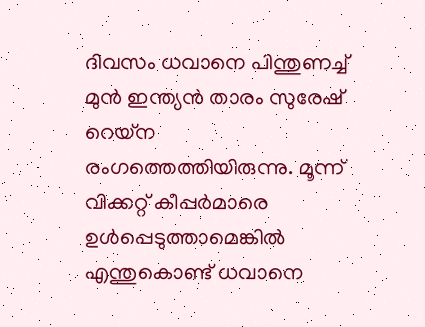ദിവസം ധവാനെ പിന്തുണച്ച് മുൻ ഇന്ത്യൻ താരം സുരേഷ് റെയ്ന രംഗത്തെത്തിയിരുന്നു. മൂന്ന് വിക്കറ്റ് കീപ്പർമാരെ ഉൾപ്പെടുത്താമെങ്കിൽ എന്തുകൊണ്ട് ധവാനെ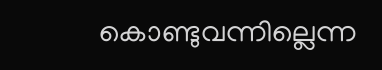കൊണ്ടുവന്നില്ലെന്ന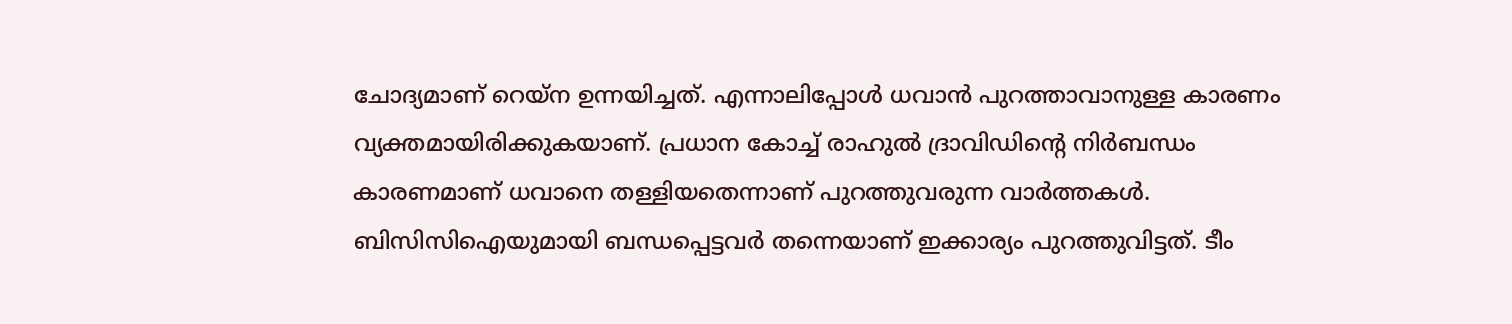ചോദ്യമാണ് റെയ്ന ഉന്നയിച്ചത്. എന്നാലിപ്പോൾ ധവാൻ പുറത്താവാനുള്ള കാരണം വ്യക്തമായിരിക്കുകയാണ്. പ്രധാന കോച്ച് രാഹുൽ ദ്രാവിഡിന്റെ നിർബന്ധം കാരണമാണ് ധവാനെ തള്ളിയതെന്നാണ് പുറത്തുവരുന്ന വാർത്തകൾ. ബിസിസിഐയുമായി ബന്ധപ്പെട്ടവർ തന്നെയാണ് ഇക്കാര്യം പുറത്തുവിട്ടത്. ടീം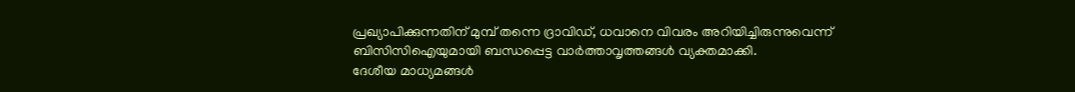പ്രഖ്യാപിക്കുന്നതിന് മുമ്പ് തന്നെ ദ്രാവിഡ്, ധവാനെ വിവരം അറിയിച്ചിരുന്നുവെന്ന് ബിസിസിഐയുമായി ബന്ധപ്പെട്ട വാർത്താവൃത്തങ്ങൾ വ്യക്തമാക്കി.
ദേശീയ മാധ്യമങ്ങൾ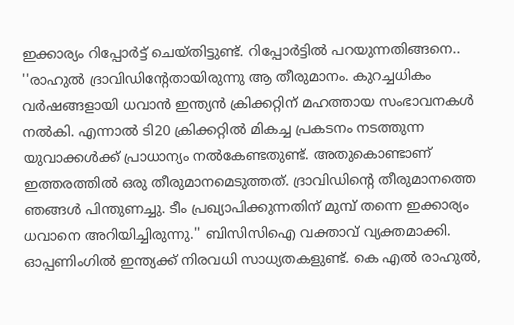ഇക്കാര്യം റിപ്പോർട്ട് ചെയ്തിട്ടുണ്ട്. റിപ്പോർട്ടിൽ പറയുന്നതിങ്ങനെ.. ''രാഹുൽ ദ്രാവിഡിന്റേതായിരുന്നു ആ തീരുമാനം. കുറച്ചധികം വർഷങ്ങളായി ധവാൻ ഇന്ത്യൻ ക്രിക്കറ്റിന് മഹത്തായ സംഭാവനകൾ നൽകി. എന്നാൽ ടി20 ക്രിക്കറ്റിൽ മികച്ച പ്രകടനം നടത്തുന്ന യുവാക്കൾക്ക് പ്രാധാന്യം നൽകേണ്ടതുണ്ട്. അതുകൊണ്ടാണ് ഇത്തരത്തിൽ ഒരു തീരുമാനമെടുത്തത്. ദ്രാവിഡിന്റെ തീരുമാനത്തെ ഞങ്ങൾ പിന്തുണച്ചു. ടീം പ്രഖ്യാപിക്കുന്നതിന് മുമ്പ് തന്നെ ഇക്കാര്യം ധവാനെ അറിയിച്ചിരുന്നു.'' ബിസിസിഐ വക്താവ് വ്യക്തമാക്കി.
ഓപ്പണിംഗിൽ ഇന്ത്യക്ക് നിരവധി സാധ്യതകളുണ്ട്. കെ എൽ രാഹുൽ,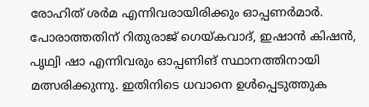രോഹിത് ശർമ എന്നിവരായിരിക്കും ഓപ്പണർമാർ. പോരാത്തതിന് റിതുരാജ് ഗെയ്കവാദ്, ഇഷാൻ കിഷൻ, പൃഥ്വി ഷാ എന്നിവരും ഓപ്പണിങ് സ്ഥാനത്തിനായി മത്സരിക്കുന്നു. ഇതിനിടെ ധവാനെ ഉൾപ്പെടുത്തുക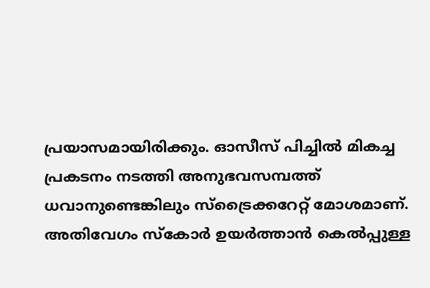പ്രയാസമായിരിക്കും. ഓസീസ് പിച്ചിൽ മികച്ച പ്രകടനം നടത്തി അനുഭവസമ്പത്ത് ധവാനുണ്ടെങ്കിലും സ്ട്രൈക്കറേറ്റ് മോശമാണ്. അതിവേഗം സ്കോർ ഉയർത്താൻ കെൽപ്പുള്ള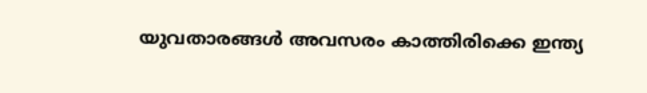യുവതാരങ്ങൾ അവസരം കാത്തിരിക്കെ ഇന്ത്യ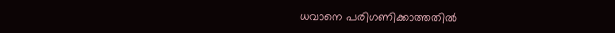ധവാനെ പരിഗണിക്കാത്തതിൽ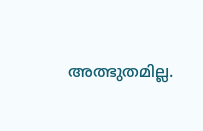അത്ഭുതമില്ല.